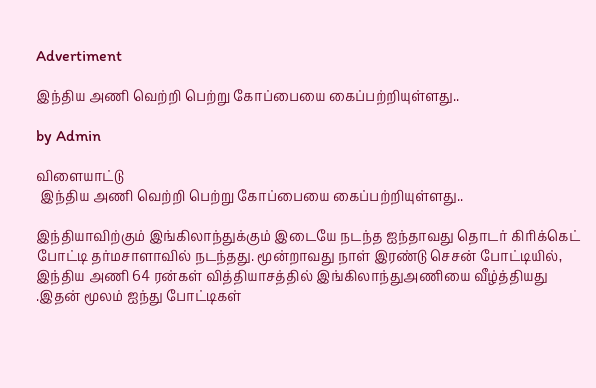Advertiment

இந்திய அணி வெற்றி பெற்று கோப்பையை கைப்பற்றியுள்ளது..

by Admin

விளையாட்டு
 இந்திய அணி வெற்றி பெற்று கோப்பையை கைப்பற்றியுள்ளது..

இந்தியாவிற்கும் இங்கிலாந்துக்கும் இடையே நடந்த ஐந்தாவது தொடர் கிரிக்கெட் போட்டி தர்மசாளாவில் நடந்தது. மூன்றாவது நாள் இரண்டு செசன் போட்டியில், இந்திய அணி 64 ரன்கள் வித்தியாசத்தில் இங்கிலாந்துஅணியை வீழ்த்தியது .இதன் மூலம் ஐந்து போட்டிகள்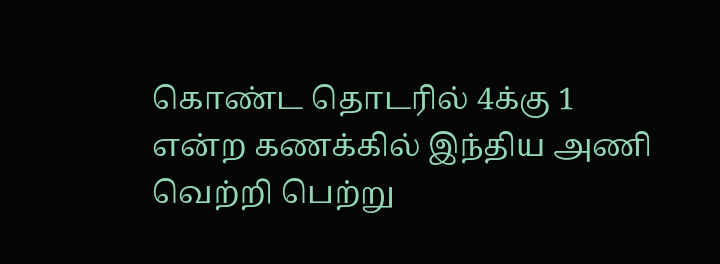கொண்ட தொடரில் 4க்கு 1 என்ற கணக்கில் இந்திய அணி வெற்றி பெற்று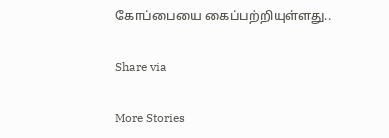கோப்பையை கைப்பற்றியுள்ளது..

Share via

More Stories